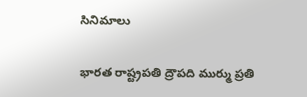సినిమాలు

భారత రాష్ట్రపతి ద్రౌపది ముర్ము ప్రతి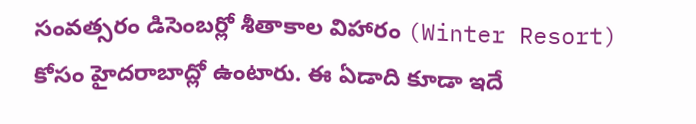సంవత్సరం డిసెంబర్లో శీతాకాల విహారం (Winter Resort) కోసం హైదరాబాద్లో ఉంటారు. ఈ ఏడాది కూడా ఇదే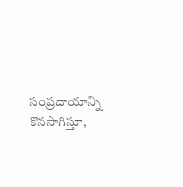సంప్రదాయాన్ని కొనసాగిస్తూ,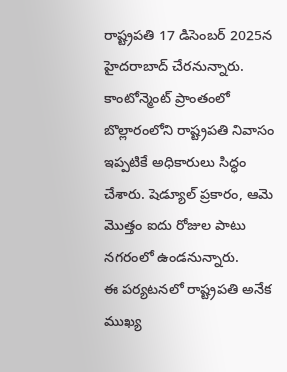రాష్ట్రపతి 17 డిసెంబర్ 2025న హైదరాబాద్ చేరనున్నారు. కాంటోన్మెంట్ ప్రాంతంలో బొల్లారంలోని రాష్ట్రపతి నివాసం ఇప్పటికే అధికారులు సిద్ధం చేశారు. షెడ్యూల్ ప్రకారం, ఆమె మొత్తం ఐదు రోజుల పాటు నగరంలో ఉండనున్నారు.
ఈ పర్యటనలో రాష్ట్రపతి అనేక ముఖ్య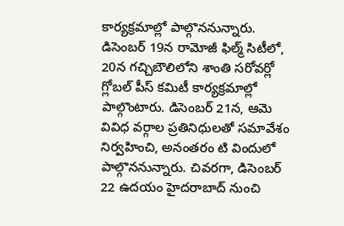కార్యక్రమాల్లో పాల్గొననున్నారు. డిసెంబర్ 19న రామోజీ ఫిల్మ్ సిటీలో, 20న గచ్చిబౌలిలోని శాంతి సరోవర్లో గ్లోబల్ పీస్ కమిటీ కార్యక్రమాల్లో పాల్గొంటారు. డిసెంబర్ 21న, ఆమె వివిధ వర్గాల ప్రతినిధులతో సమావేశం నిర్వహించి, అనంతరం టి విందులో పాల్గొననున్నారు. చివరగా, డిసెంబర్ 22 ఉదయం హైదరాబాద్ నుంచి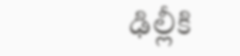ఢిల్లీకి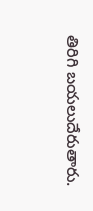తిరిగి బయలుదేరుతారు.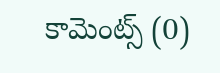కామెంట్స్ (0)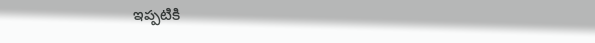ఇప్పటికి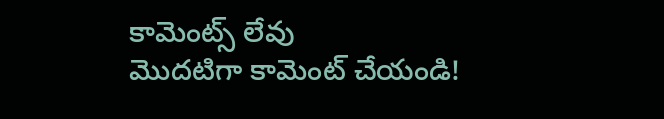కామెంట్స్ లేవు
మొదటిగా కామెంట్ చేయండి!